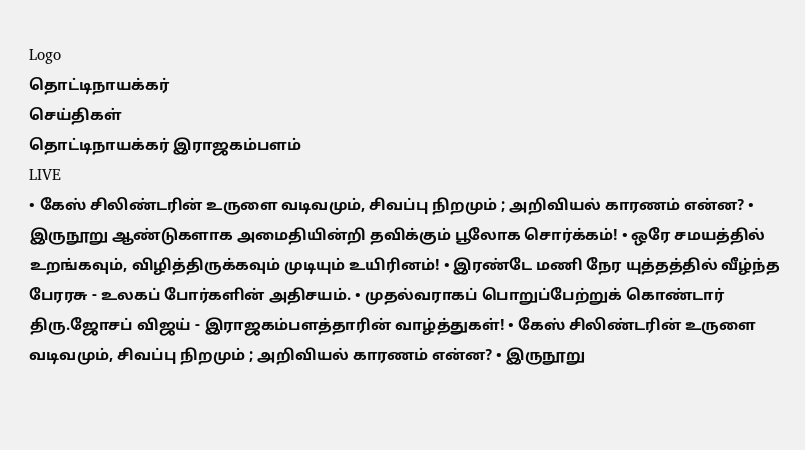Logo
தொட்டிநாயக்கர்
செய்திகள்
தொட்டிநாயக்கர் இராஜகம்பளம்
LIVE
• கேஸ் சிலிண்டரின் உருளை வடிவமும், சிவப்பு நிறமும் ; அறிவியல் காரணம் என்ன? • இருநூறு ஆண்டுகளாக அமைதியின்றி தவிக்கும் பூலோக சொர்க்கம்! • ஒரே சமயத்தில் உறங்கவும், விழித்திருக்கவும் முடியும் உயிரினம்! • இரண்டே மணி நேர யுத்தத்தில் வீழ்ந்த பேரரசு - உலகப் போர்களின் அதிசயம். • முதல்வராகப் பொறுப்பேற்றுக் கொண்டார் திரு.ஜோசப் விஜய் - இராஜகம்பளத்தாரின் வாழ்த்துகள்! • கேஸ் சிலிண்டரின் உருளை வடிவமும், சிவப்பு நிறமும் ; அறிவியல் காரணம் என்ன? • இருநூறு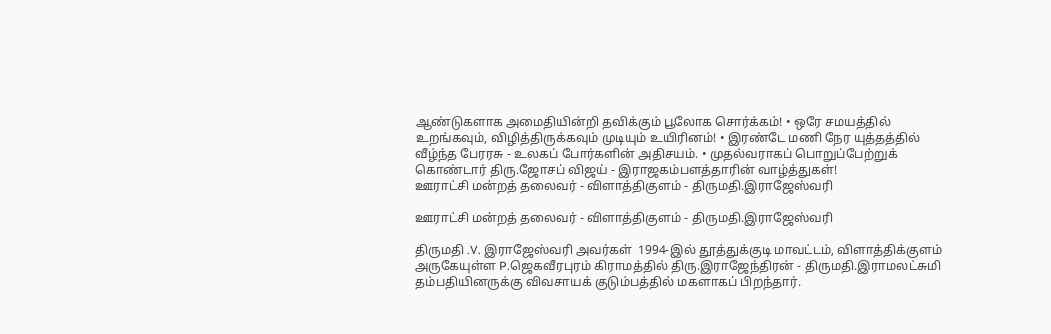ஆண்டுகளாக அமைதியின்றி தவிக்கும் பூலோக சொர்க்கம்! • ஒரே சமயத்தில் உறங்கவும், விழித்திருக்கவும் முடியும் உயிரினம்! • இரண்டே மணி நேர யுத்தத்தில் வீழ்ந்த பேரரசு - உலகப் போர்களின் அதிசயம். • முதல்வராகப் பொறுப்பேற்றுக் கொண்டார் திரு.ஜோசப் விஜய் - இராஜகம்பளத்தாரின் வாழ்த்துகள்!
ஊராட்சி மன்றத் தலைவர் - விளாத்திகுளம் - திருமதி.இராஜேஸ்வரி

ஊராட்சி மன்றத் தலைவர் - விளாத்திகுளம் - திருமதி.இராஜேஸ்வரி

திருமதி .V. இராஜேஸ்வரி அவர்கள்  1994-இல் தூத்துக்குடி மாவட்டம், விளாத்திக்குளம் அருகேயுள்ள P.ஜெகவீரபுரம் கிராமத்தில் திரு.இராஜேந்திரன் - திருமதி.இராமலட்சுமி தம்பதியினருக்கு விவசாயக் குடும்பத்தில் மகளாகப் பிறந்தார்.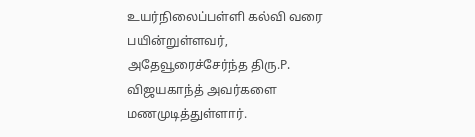உயர்நிலைப்பள்ளி கல்வி வரை பயின்றுள்ளவர், அதேவூரைச்சேர்ந்த திரு.P. விஜயகாந்த் அவர்களை மணமுடித்துள்ளார்.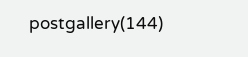postgallery(144)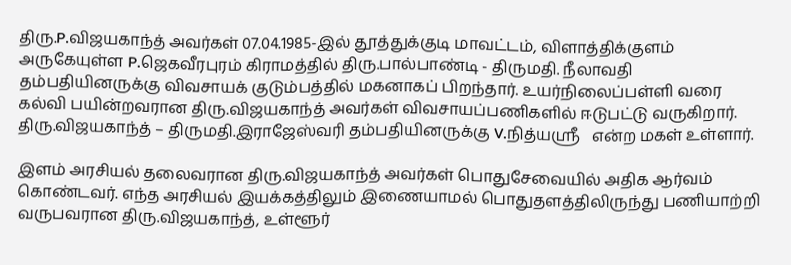திரு.P.விஜயகாந்த் அவர்கள் 07.04.1985-இல் தூத்துக்குடி மாவட்டம், விளாத்திக்குளம் அருகேயுள்ள P.ஜெகவீரபுரம் கிராமத்தில் திரு.பால்பாண்டி - திருமதி. நீலாவதி தம்பதியினருக்கு விவசாயக் குடும்பத்தில் மகனாகப் பிறந்தார். உயர்நிலைப்பள்ளி வரை கல்வி பயின்றவரான திரு.விஜயகாந்த் அவர்கள் விவசாயப்பணிகளில் ஈடுபட்டு வருகிறார். திரு.விஜயகாந்த் – திருமதி.இராஜேஸ்வரி தம்பதியினருக்கு V.நித்யஸ்ரீ   என்ற மகள் உள்ளார்.

இளம் அரசியல் தலைவரான திரு.விஜயகாந்த் அவர்கள் பொதுசேவையில் அதிக ஆர்வம் கொண்டவர். எந்த அரசியல் இயக்கத்திலும் இணையாமல் பொதுதளத்திலிருந்து பணியாற்றி வருபவரான திரு.விஜயகாந்த், உள்ளூர்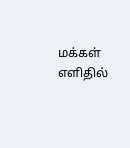மக்கள் எளிதில்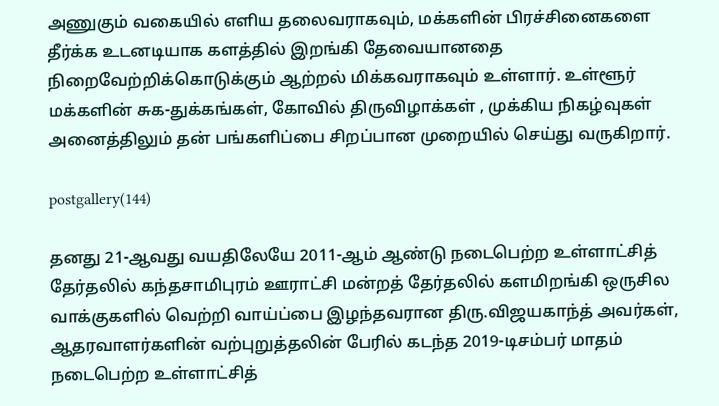அணுகும் வகையில் எளிய தலைவராகவும், மக்களின் பிரச்சினைகளை தீர்க்க உடனடியாக களத்தில் இறங்கி தேவையானதை நிறைவேற்றிக்கொடுக்கும் ஆற்றல் மிக்கவராகவும் உள்ளார். உள்ளூர் மக்களின் சுக-துக்கங்கள், கோவில் திருவிழாக்கள் , முக்கிய நிகழ்வுகள் அனைத்திலும் தன் பங்களிப்பை சிறப்பான முறையில் செய்து வருகிறார்.

postgallery(144)

தனது 21-ஆவது வயதிலேயே 2011-ஆம் ஆண்டு நடைபெற்ற உள்ளாட்சித் தேர்தலில் கந்தசாமிபுரம் ஊராட்சி மன்றத் தேர்தலில் களமிறங்கி ஒருசில வாக்குகளில் வெற்றி வாய்ப்பை இழந்தவரான திரு.விஜயகாந்த் அவர்கள், ஆதரவாளர்களின் வற்புறுத்தலின் பேரில் கடந்த 2019-டிசம்பர் மாதம் நடைபெற்ற உள்ளாட்சித்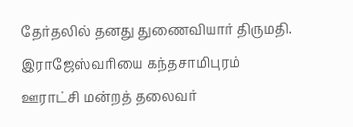தேர்தலில் தனது துணைவியார் திருமதி. இராஜேஸ்வரியை கந்தசாமிபுரம் ஊராட்சி மன்றத் தலைவர்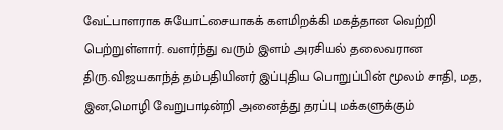வேட்பாளராக சுயோட்சையாகக் களமிறக்கி மகத்தான வெற்றி பெற்றுள்ளார். வளர்ந்து வரும் இளம் அரசியல் தலைவரான திரு.விஜயகாந்த் தம்பதியினர் இப்புதிய பொறுப்பின் மூலம் சாதி, மத, இன,மொழி வேறுபாடின்றி அனைத்து தரப்பு மக்களுக்கும்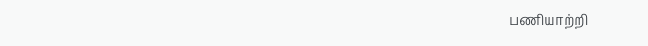பணியாற்றி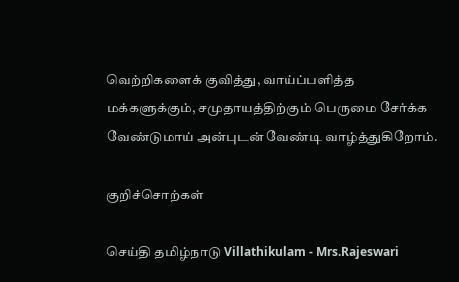வெற்றிகளைக் குவித்து, வாய்ப்பளித்த மக்களுக்கும், சமுதாயத்திற்கும் பெருமை சேர்க்க வேண்டுமாய் அன்புடன் வேண்டி வாழ்த்துகிறோம்.

குறிச்சொற்கள்

செய்தி தமிழ்நாடு Villathikulam - Mrs.Rajeswari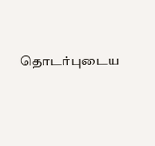தொடர்புடைய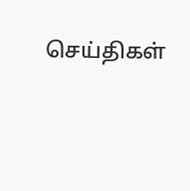செய்திகள்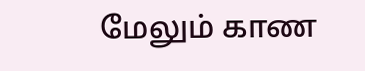மேலும் காண